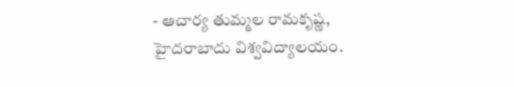- ఆచార్య తుమ్మల రామకృష్ణ,
హైదరాబాదు విశ్వవిద్యాలయం.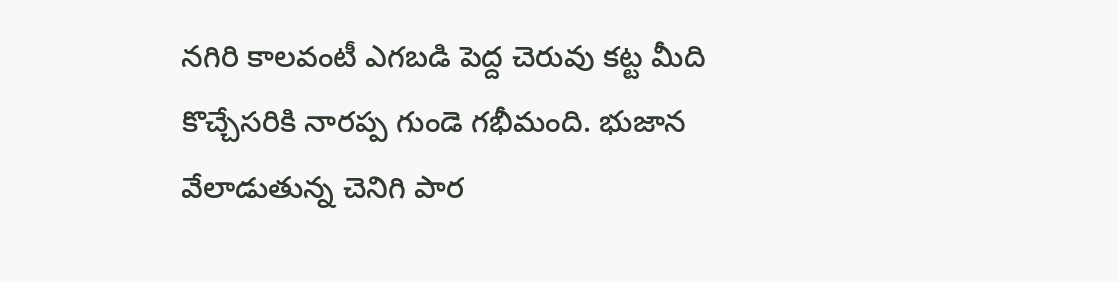నగిరి కాలవంటీ ఎగబడి పెద్ద చెరువు కట్ట మీది కొచ్చేసరికి నారప్ప గుండె గభీమంది. భుజాన వేలాడుతున్న చెనిగి పార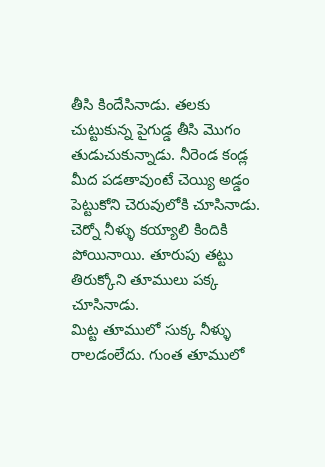తీసి కిందేసినాడు. తలకు చుట్టుకున్న పైగుడ్డ తీసి మొగం తుడుచుకున్నాడు. నీరెండ కండ్ల మీద పడతావుంటే చెయ్యి అడ్డం పెట్టుకోని చెరువులోకి చూసినాడు. చెర్నో నీళ్ళు కయ్యాలి కిందికి పోయినాయి. తూరుపు తట్టు తిరుక్కోని తూములు పక్క చూసినాడు.
మిట్ట తూములో సుక్క నీళ్ళు రాలడంలేదు. గుంత తూములో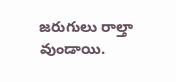జరుగులు రాల్తా వుండాయి.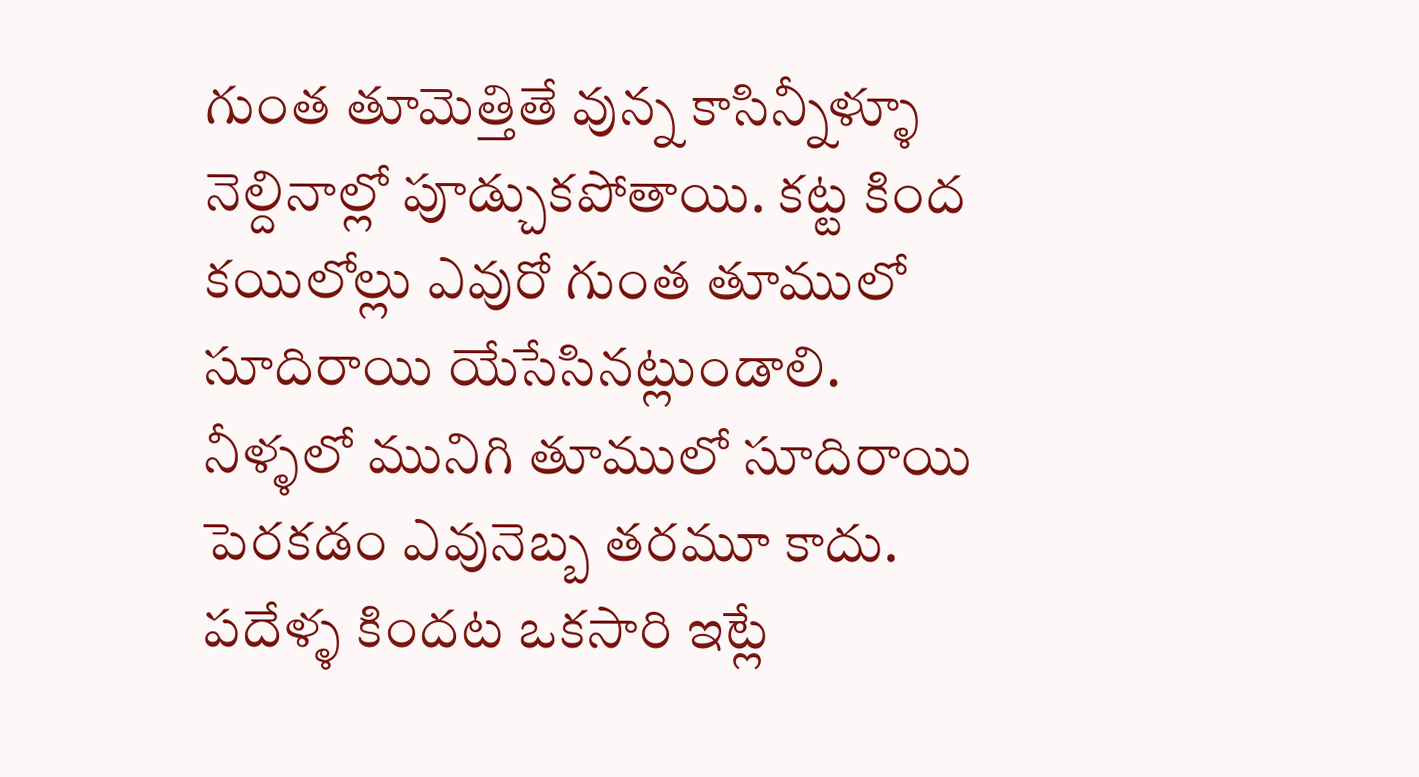గుంత తూమెత్తితే వున్న కాసిన్నీళ్ళూ నెల్దినాల్లో పూడ్చుకపోతాయి. కట్ట కింద కయిలోల్లు ఎవురో గుంత తూములో సూదిరాయి యేసేసినట్లుండాలి. నీళ్ళలో మునిగి తూములో సూదిరాయి పెరకడం ఎవునెబ్బ తరమూ కాదు.
పదేళ్ళ కిందట ఒకసారి ఇట్లే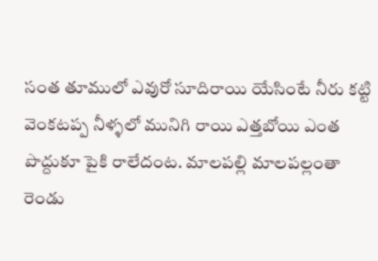సంత తూములో ఎవురో సూదిరాయి యేసింటే నీరు కట్టి వెంకటప్ప నీళ్ళలో మునిగి రాయి ఎత్తబోయి ఎంత పొద్దుకూ పైకి రాలేదంట. మాలపల్లి మాలపల్లంతా రెండు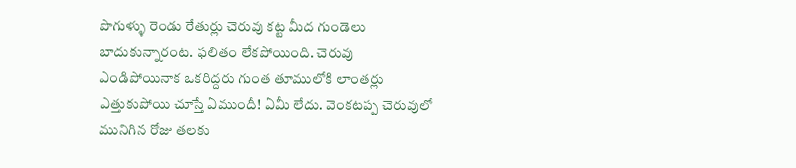పొగుళ్ళు రెండు రేతుర్లు చెరువు కట్ట మీద గుండెలు బాదుకున్నారంట. ఫలితం లేకపోయింది. చెరువు ఎండిపోయినాక ఒకరిద్దరు గుంత తూములోకి లాంతర్లు ఎత్తుకుపోయి చూస్తే ఏముందీ! ఏమీ లేదు. వెంకటప్ప చెరువులో మునిగిన రోజు తలకు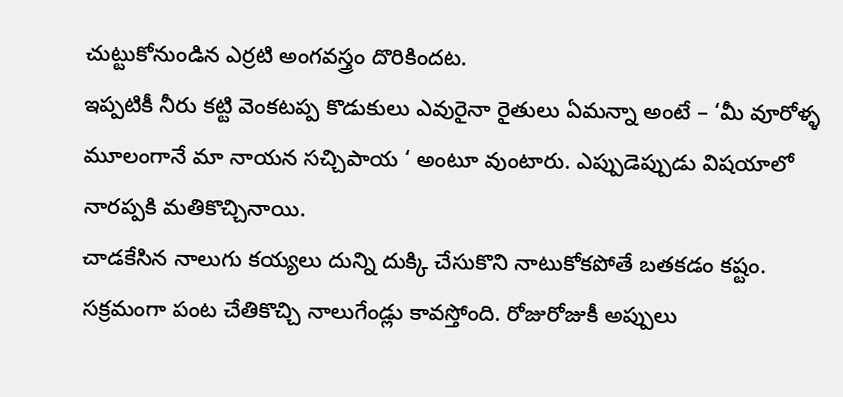చుట్టుకోనుండిన ఎర్రటి అంగవస్త్రం దొరికిందట.
ఇప్పటికీ నీరు కట్టి వెంకటప్ప కొడుకులు ఎవురైనా రైతులు ఏమన్నా అంటే – ‘మీ వూరోళ్ళ మూలంగానే మా నాయన సచ్చిపాయ ‘ అంటూ వుంటారు. ఎప్పుడెప్పుడు విషయాలో నారప్పకి మతికొచ్చినాయి.
చాడకేసిన నాలుగు కయ్యలు దున్ని దుక్కి చేసుకొని నాటుకోకపోతే బతకడం కష్టం. సక్రమంగా పంట చేతికొచ్చి నాలుగేండ్లు కావస్తోంది. రోజురోజుకీ అప్పులు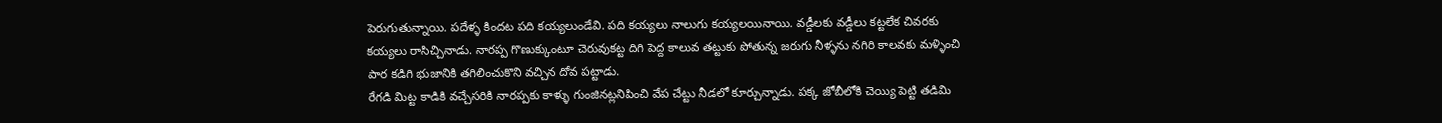పెరుగుతున్నాయి. పదేళ్ళ కిందట పది కయ్యలుండేవి. పది కయ్యలు నాలుగు కయ్యలయినాయి. వడ్డీలకు వడ్డీలు కట్టలేక చివరకు కయ్యలు రాసిచ్చినాడు. నారప్ప గొణుక్కుంటూ చెరువుకట్ట దిగి పెద్ద కాలువ తట్టుకు పోతున్న జరుగు నీళ్ళను నగిరి కాలవకు మళ్ళించి పార కడిగి భుజానికి తగిలించుకొని వచ్చిన దోవ పట్టాడు.
రేగడి మిట్ట కాడికి వచ్చేసరికి నారప్పకు కాళ్ళు గుంజినట్లనిపించి వేప చేట్టు నీడలో కూర్చున్నాడు. పక్క జోబీలోకి చెయ్యి పెట్టి తడిమి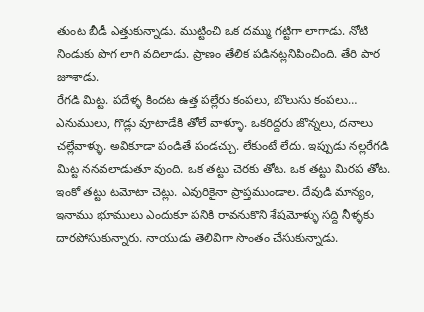తుంట బీడీ ఎత్తుకున్నాడు. ముట్టించి ఒక దమ్ము గట్టిగా లాగాడు. నోటి నిండుకు పొగ లాగి వదిలాడు. ప్రాణం తేలిక పడినట్లనిపించింది. తేరి పార జూశాడు.
రేగడి మిట్ట. పదేళ్ళ కిందట ఉత్త పల్లేరు కంపలు, బొలుసు కంపలు… ఎనుములు, గొడ్లు వూటాడేకి తోలే వాళ్ళూ. ఒకరిద్దరు జొన్నలు, దనాలు చల్లేవాళ్ళు. అవికూడా పండితే పండచ్చు. లేకుంటే లేదు. ఇప్పుడు నల్లరేగడి మిట్ట ననవలాడుతూ వుంది. ఒక తట్టు చెరకు తోట. ఒక తట్టు మిరప తోట. ఇంకో తట్టు టమోటా చెట్లు. ఎవురికైనా ప్రాప్తముండాల. దేవుడి మాన్యం, ఇనాము భూములు ఎందుకూ పనికి రావనుకొని శేషమోళ్ళు సద్ది నీళ్ళకు దారపోసుకున్నారు. నాయుడు తెలివిగా సొంతం చేసుకున్నాడు.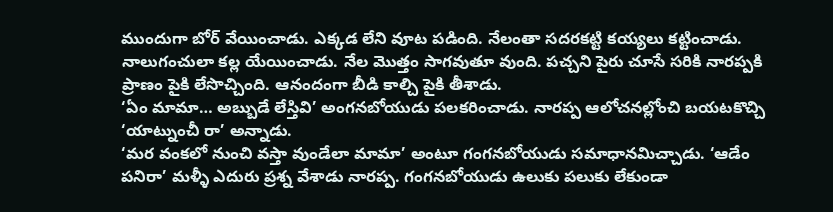ముందుగా బోర్ వేయించాడు. ఎక్కడ లేని వూట పడింది. నేలంతా సదరకట్టి కయ్యలు కట్టించాడు. నాలుగంచులా కల్ల యేయించాడు. నేల మొత్తం సాగవుతూ వుంది. పచ్చని పైరు చూసే సరికి నారప్పకి ప్రాణం పైకి లేసొచ్చింది. ఆనందంగా బీడి కాల్చి పైకి తీశాడు.
‘ఏం మామా… అబ్బుడే లేస్తివి’ అంగనబోయుడు పలకరించాడు. నారప్ప ఆలోచనల్లోంచి బయటకొచ్చి ‘యాట్నుంచీ రా’ అన్నాడు.
‘మర వంకలో నుంచి వస్తా వుండేలా మామా’ అంటూ గంగనబోయుడు సమాధానమిచ్చాడు. ‘ఆడేం పనిరా’ మళ్ళీ ఎదురు ప్రశ్న వేశాడు నారప్ప. గంగనబోయుడు ఉలుకు పలుకు లేకుండా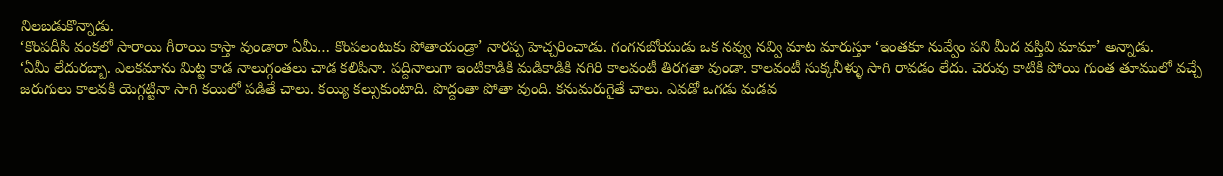నిలబడుకొన్నాడు.
‘కొంపదీసి వంకలో సారాయి గీరాయి కాస్తా వుండారా ఏమీ… కొంపలంటుకు పోతాయండ్రా’ నారప్ప హెచ్చరించాడు. గంగనబోయుడు ఒక నవ్వు నవ్వి మాట మారుస్తూ ‘ఇంతకూ నువ్వేం పని మీద వస్తివి మామా’ అన్నాడు.
‘ఏమీ లేదురబ్బా. ఎలకమాను మిట్ట కాడ నాలుగ్గంతలు చాడ కలిపినా. పద్దినాలుగా ఇంటికాడికి మడికాడికి నగిరి కాలవంటీ తిరగతా వుండా. కాలవంటీ సుక్కనీళ్ళు సాగి రావడం లేదు. చెరువు కాటికి పోయి గుంత తూములో వచ్చే జరుగులు కాలవకి యెగ్గట్టినా సాగి కయిలో పడితే చాలు. కయ్యి కల్సుకుంటాది. పొద్దంతా పోతా వుంది. కనుమరుగైతే చాలు. ఎవడో ఒగడు మడవ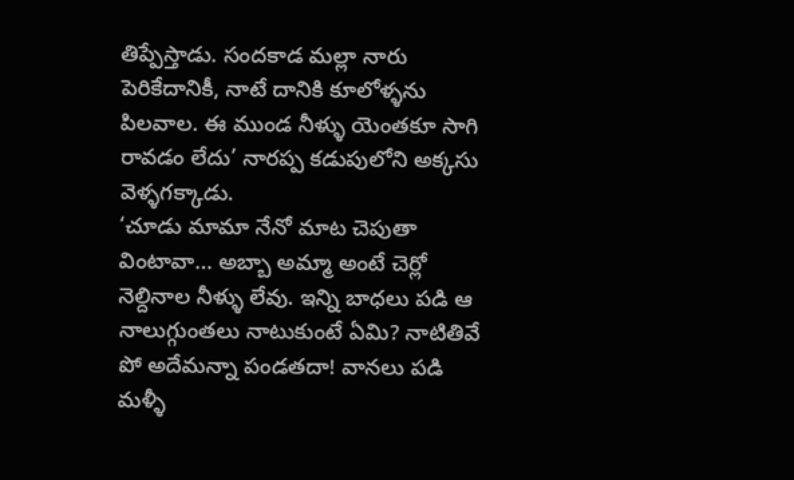తిప్పేస్తాడు. సందకాడ మల్లా నారు పెరికేదానికీ, నాటే దానికి కూలోళ్ళను పిలవాల. ఈ ముండ నీళ్ళు యెంతకూ సాగి రావడం లేదు’ నారప్ప కడుపులోని అక్కసు వెళ్ళగక్కాడు.
‘చూడు మామా నేనో మాట చెపుతా వింటావా… అబ్బా అమ్మా అంటే చెర్లో నెల్దినాల నీళ్ళు లేవు. ఇన్ని బాధలు పడి ఆ నాలుగ్గుంతలు నాటుకుంటే ఏమి? నాటితివే పో అదేమన్నా పండతదా! వానలు పడి మళ్ళీ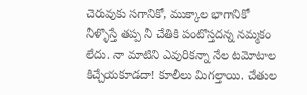చెరువుకు సగానికో, ముక్కాల భాగానికో నీళ్ళొస్తే తప్ప నీ చేతికి పంటొస్తదన్న నమ్మకం లేదు. నా మాటిని ఎవురికన్నా నేల టమోటాల కిచ్చేయకూడదా! కూలీలు మిగల్తాయి. చేతుల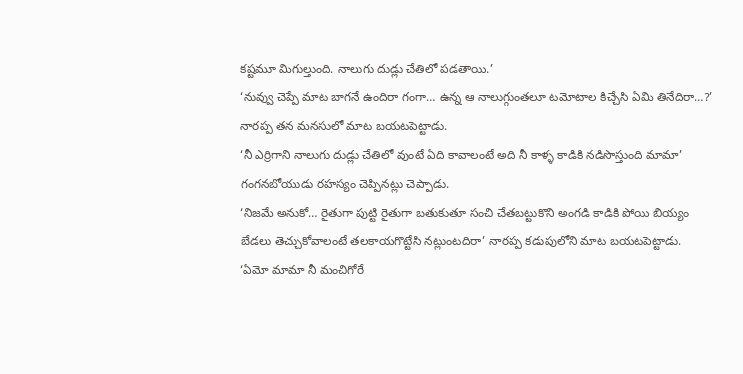కష్టమూ మిగుల్తుంది. నాలుగు దుడ్లు చేతిలో పడతాయి.’
‘నువ్వు చెప్పే మాట బాగనే ఉందిరా గంగా… ఉన్న ఆ నాలుగ్గుంతలూ టమోటాల కిచ్చేసి ఏమి తినేదిరా…?’ నారప్ప తన మనసులో మాట బయటపెట్టాడు.
‘నీ ఎర్రిగాని నాలుగు దుడ్లు చేతిలో వుంటే ఏది కావాలంటే అది నీ కాళ్ళ కాడికి నడిసొస్తుంది మామా’ గంగనబోయుడు రహస్యం చెప్పినట్లు చెప్పాడు.
‘నిజమే అనుకో… రైతుగా పుట్టి రైతుగా బతుకుతూ సంచి చేతబట్టుకొని అంగడి కాడికి పోయి బియ్యం బేడలు తెచ్చుకోవాలంటే తలకాయగొట్టేసి నట్లుంటదిరా’ నారప్ప కడుపులోని మాట బయటపెట్టాడు.
‘ఏమో మామా నీ మంచిగోరే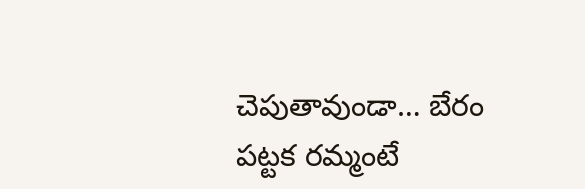చెపుతావుండా… బేరం పట్టక రమ్మంటే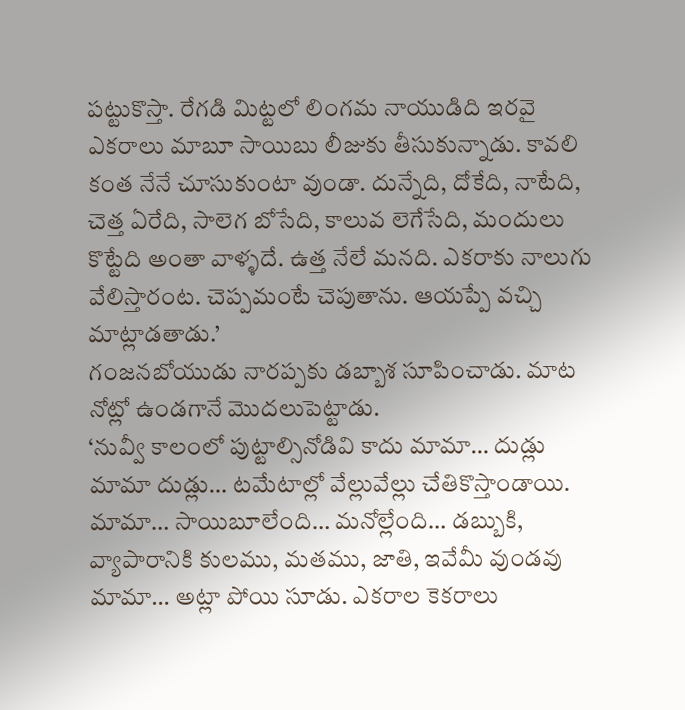పట్టుకొస్తా. రేగడి మిట్టలో లింగమ నాయుడిది ఇరవై ఎకరాలు మాబూ సాయిబు లీజుకు తీసుకున్నాడు. కావలి కంత నేనే చూసుకుంటా వుండా. దున్నేది, దోకేది, నాటేది, చెత్త ఏరేది, సాలెగ బోసేది, కాలువ లెగేసేది, మందులు కొట్టేది అంతా వాళ్ళదే. ఉత్త నేలే మనది. ఎకరాకు నాలుగు వేలిస్తారంట. చెప్పమంటే చెపుతాను. ఆయప్పే వచ్చి మాట్లాడతాడు.’
గంజనబోయుడు నారప్పకు డబ్బాశ సూపించాడు. మాట నోట్లో ఉండగానే మొదలుపెట్టాడు.
‘నువ్వీ కాలంలో పుట్టాల్సినోడివి కాదు మామా… దుడ్లు మామా దుడ్లు… టమేటాల్లో వేల్లువేల్లు చేతికొస్తాండాయి. మామా… సాయిబూలేంది… మనోల్లేంది… డబ్బుకి, వ్యాపారానికి కులము, మతము, జాతి, ఇవేమీ వుండవు మామా… అట్లా పోయి సూడు. ఎకరాల కెకరాలు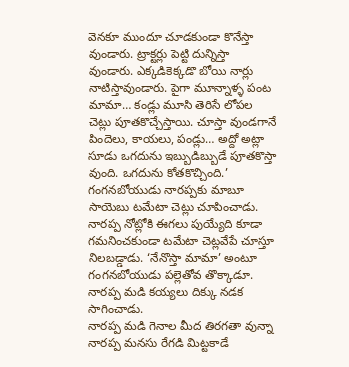వెనకూ ముందూ చూడకుండా కొనేస్తా వుండారు. ట్రాక్టర్లు పెట్టి దున్నిస్తా వుండారు. ఎక్కడికెక్కడొ బోయి నార్లు నాటిస్తావుండారు. పైగా మూన్నాళ్ళ పంట మామా… కండ్లు మూసి తెరిసే లోపల చెట్లు పూతకొచ్చేస్తాయి. చూస్తా వుండగానే పిందెలు, కాయలు, పండ్లు… అద్దో అట్లా సూడు ఒగదును ఇబ్బుడిబ్బుడే పూతకొస్తా వుంది. ఒగదును కోతకొచ్చింది.’
గంగనబోయుడు నారప్పకు మాబూ సాయెబు టమేటా చెట్లు చూపించాడు. నారప్ప నోట్లోకి ఈగలు పుయ్యేది కూడా గమనించకుండా టమేటా చెట్లవేపే చూస్తూ నిలబడ్డాడు. ‘నేనొస్తా మామా’ అంటూ గంగనబోయుడు పల్లెతోవ తొక్కాడూ. నారప్ప మడి కయ్యలు దిక్కు నడక సాగించాడు.
నారప్ప మడి గెనాల మీద తిరగతా వున్నా నారప్ప మనసు రేగడి మిట్టకాడే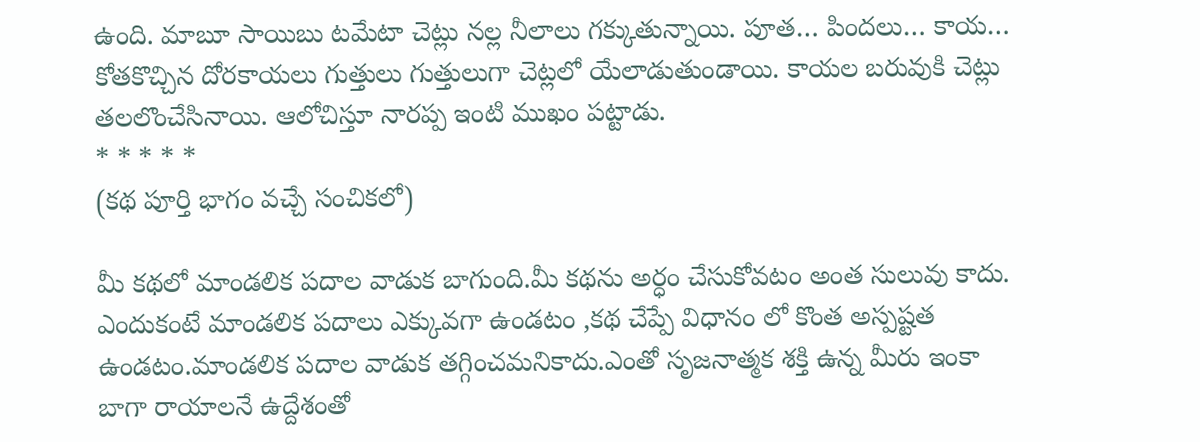ఉంది. మాబూ సాయిబు టమేటా చెట్లు నల్ల నీలాలు గక్కుతున్నాయి. పూత… పిందలు… కాయ… కోతకొచ్చిన దోరకాయలు గుత్తులు గుత్తులుగా చెట్లలో యేలాడుతుండాయి. కాయల బరువుకి చెట్లు తలలొంచేసినాయి. ఆలోచిస్తూ నారప్ప ఇంటి ముఖం పట్టాడు.
* * * * *
(కథ పూర్తి భాగం వచ్చే సంచికలో)

మీ కథలో మాండలిక పదాల వాడుక బాగుంది.మీ కథను అర్ధం చేసుకోవటం అంత సులువు కాదు. ఎందుకంటే మాండలిక పదాలు ఎక్కువగా ఉండటం ,కథ చేప్పే విధానం లో కొంత అస్పష్టత ఉండటం.మాండలిక పదాల వాడుక తగ్గించమనికాదు.ఎంతో సృజనాత్మక శక్తి ఉన్న మీరు ఇంకా బాగా రాయాలనే ఉద్దేశంతో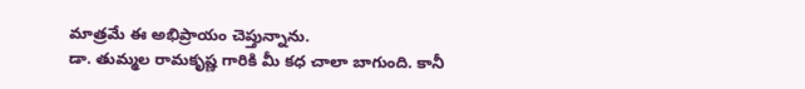మాత్రమే ఈ అభిప్రాయం చెప్తున్నాను.
డా. తుమ్మల రామకృష్ణ గారికి మీ కధ చాలా బాగుంది. కానీ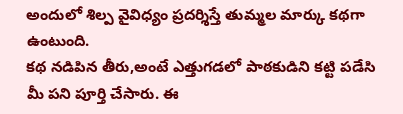అందులో శిల్ప వైవిధ్యం ప్రదర్శిస్తే తుమ్మల మార్కు కథగా ఉంటుంది.
కథ నడిపిన తీరు,అంటే ఎత్తుగడలో పాఠకుడిని కట్టి పడేసి మీ పని పూర్తి చేసారు. ఈ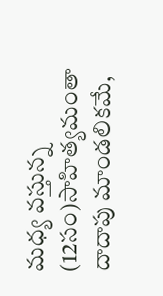మధ్య వస్తున్న (12సం)సాహిత్యమంతా దాదాపు మాండలికమే,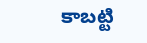కాబట్టి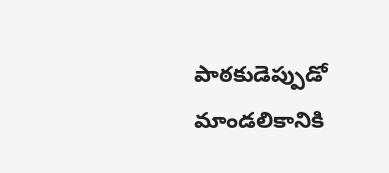పాఠకుడెప్పుడో మాండలికానికి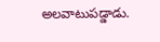అలవాటుపడ్డాడు.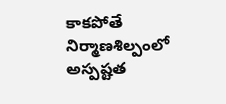కాకపోతే నిర్మాణశిల్పంలో అస్పష్టత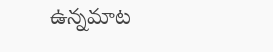ఉన్నమాట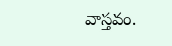వాస్తవం.